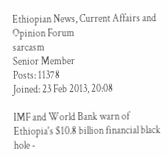Ethiopian News, Current Affairs and Opinion Forum
sarcasm
Senior Member
Posts: 11378
Joined: 23 Feb 2013, 20:08

IMF and World Bank warn of Ethiopia's $10.8 billion financial black hole -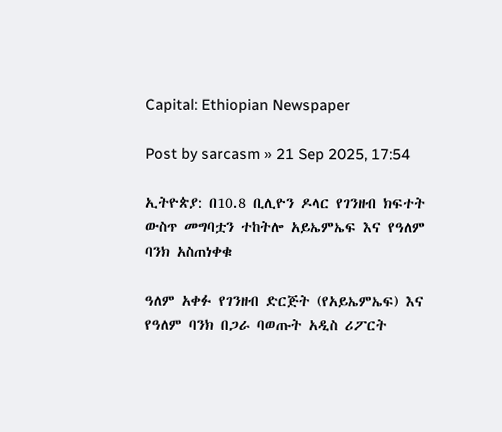Capital: Ethiopian Newspaper

Post by sarcasm » 21 Sep 2025, 17:54

ኢትዮጵያ: በ10.8 ቢሊዮን ዶላር የገንዘብ ክፍተት ውስጥ መግባቷን ተከትሎ አይኤምኤፍ እና የዓለም ባንክ አስጠነቀቁ

ዓለም አቀፉ የገንዘብ ድርጅት (የአይኤምኤፍ) እና የዓለም ባንክ በጋራ ባወጡት አዲስ ሪፖርት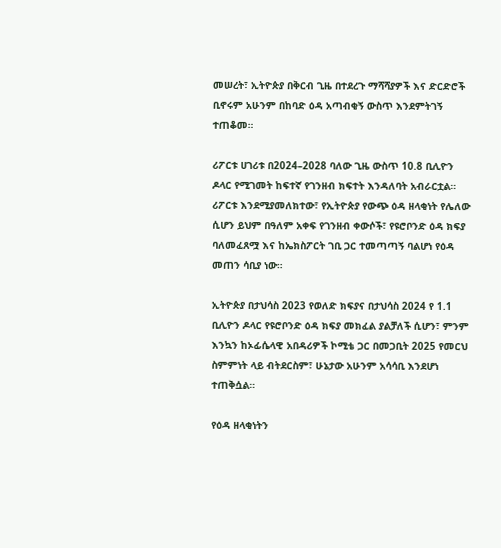መሠረት፣ ኢትዮጵያ በቅርብ ጊዜ በተደረጉ ማሻሻያዎች እና ድርድሮች ቢኖሩም አሁንም በከባድ ዕዳ አጣብቂኝ ውስጥ እንደምትገኝ ተጠቆመ።

ሪፖርቱ ሀገሪቱ በ2024–2028 ባለው ጊዜ ውስጥ 10.8 ቢሊዮን ዶላር የሚገመት ከፍተኛ የገንዘብ ክፍተት እንዳለባት አብራርቷል።
ሪፖርቱ እንደሚያመለክተው፣ የኢትዮጵያ የውጭ ዕዳ ዘላቂነት የሌለው ሲሆን ይህም በዓለም አቀፍ የገንዘብ ቀውሶች፣ የዩሮቦንድ ዕዳ ክፍያ ባለመፈጸሟ እና ከኤክስፖርት ገቢ ጋር ተመጣጣኝ ባልሆነ የዕዳ መጠን ሳቢያ ነው።

ኢትዮጵያ በታህሳስ 2023 የወለድ ክፍያና በታህሳስ 2024 የ 1.1 ቢሊዮን ዶላር የዩሮቦንድ ዕዳ ክፍያ መክፈል ያልቻለች ሲሆን፣ ምንም እንኳን ከኦፊሴላዊ አበዳሪዎች ኮሚቴ ጋር በመጋቢት 2025 የመርህ ስምምነት ላይ ብትደርስም፣ ሁኔታው አሁንም አሳሳቢ እንደሆነ ተጠቅሷል።

የዕዳ ዘላቂነትን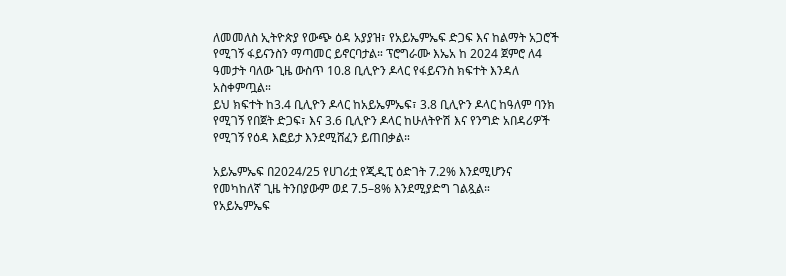ለመመለስ ኢትዮጵያ የውጭ ዕዳ አያያዝ፣ የአይኤምኤፍ ድጋፍ እና ከልማት አጋሮች የሚገኝ ፋይናንስን ማጣመር ይኖርባታል። ፕሮግራሙ እኤአ ከ 2024 ጀምሮ ለ4 ዓመታት ባለው ጊዜ ውስጥ 10.8 ቢሊዮን ዶላር የፋይናንስ ክፍተት እንዳለ አስቀምጧል።
ይህ ክፍተት ከ3.4 ቢሊዮን ዶላር ከአይኤምኤፍ፣ 3.8 ቢሊዮን ዶላር ከዓለም ባንክ የሚገኝ የበጀት ድጋፍ፣ እና 3.6 ቢሊዮን ዶላር ከሁለትዮሽ እና የንግድ አበዳሪዎች የሚገኝ የዕዳ እፎይታ እንደሚሸፈን ይጠበቃል።

አይኤምኤፍ በ2024/25 የሀገሪቷ የጂዲፒ ዕድገት 7.2% እንደሚሆንና የመካከለኛ ጊዜ ትንበያውም ወደ 7.5–8% እንደሚያድግ ገልጿል።
የአይኤምኤፍ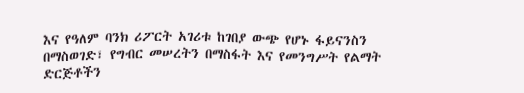እና የዓለም ባንክ ሪፖርት አገሪቱ ከገበያ ውጭ የሆኑ ፋይናንስን በማስወገድ፣ የግብር መሠረትን በማስፋት እና የመንግሥት የልማት ድርጅቶችን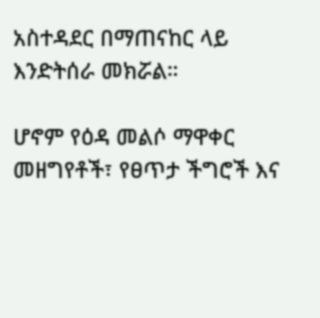አስተዳደር በማጠናከር ላይ እንድትሰራ መክሯል።

ሆኖም የዕዳ መልሶ ማዋቀር መዘግየቶች፣ የፀጥታ ችግሮች እና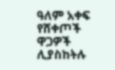ዓለም አቀፍ የሸቀጦች ዋጋዎች ሊያስከትሉ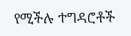የሚችሉ ተግዳሮቶች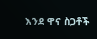እንደ ዋና ስጋቶች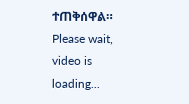ተጠቅሰዋል።
Please wait, video is loading...